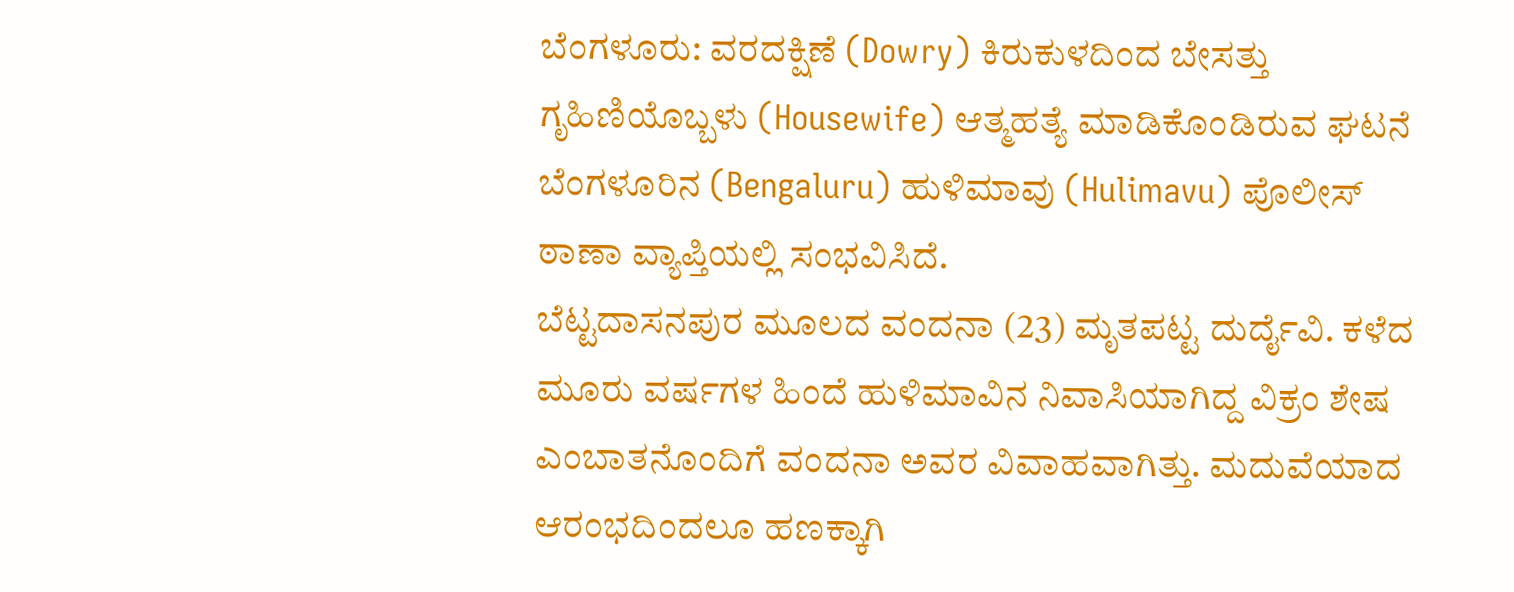ಬೆಂಗಳೂರು: ವರದಕ್ಷಿಣೆ (Dowry) ಕಿರುಕುಳದಿಂದ ಬೇಸತ್ತು ಗೃಹಿಣಿಯೊಬ್ಬಳು (Housewife) ಆತ್ಮಹತ್ಯೆ ಮಾಡಿಕೊಂಡಿರುವ ಘಟನೆ ಬೆಂಗಳೂರಿನ (Bengaluru) ಹುಳಿಮಾವು (Hulimavu) ಪೊಲೀಸ್ ಠಾಣಾ ವ್ಯಾಪ್ತಿಯಲ್ಲಿ ಸಂಭವಿಸಿದೆ.
ಬೆಟ್ಟದಾಸನಪುರ ಮೂಲದ ವಂದನಾ (23) ಮೃತಪಟ್ಟ ದುರ್ದೈವಿ. ಕಳೆದ ಮೂರು ವರ್ಷಗಳ ಹಿಂದೆ ಹುಳಿಮಾವಿನ ನಿವಾಸಿಯಾಗಿದ್ದ ವಿಕ್ರಂ ಶೇಷ ಎಂಬಾತನೊಂದಿಗೆ ವಂದನಾ ಅವರ ವಿವಾಹವಾಗಿತ್ತು. ಮದುವೆಯಾದ ಆರಂಭದಿಂದಲೂ ಹಣಕ್ಕಾಗಿ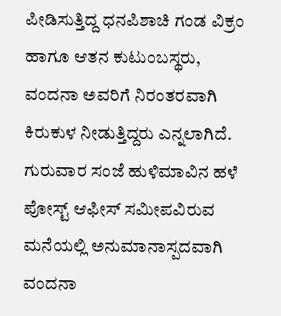ಪೀಡಿಸುತ್ತಿದ್ದ ಧನಪಿಶಾಚಿ ಗಂಡ ವಿಕ್ರಂ ಹಾಗೂ ಆತನ ಕುಟುಂಬಸ್ಥರು, ವಂದನಾ ಅವರಿಗೆ ನಿರಂತರವಾಗಿ ಕಿರುಕುಳ ನೀಡುತ್ತಿದ್ದರು ಎನ್ನಲಾಗಿದೆ. ಗುರುವಾರ ಸಂಜೆ ಹುಳಿಮಾವಿನ ಹಳೆ ಪೋಸ್ಟ್ ಆಫೀಸ್ ಸಮೀಪವಿರುವ ಮನೆಯಲ್ಲಿ ಅನುಮಾನಾಸ್ಪದವಾಗಿ ವಂದನಾ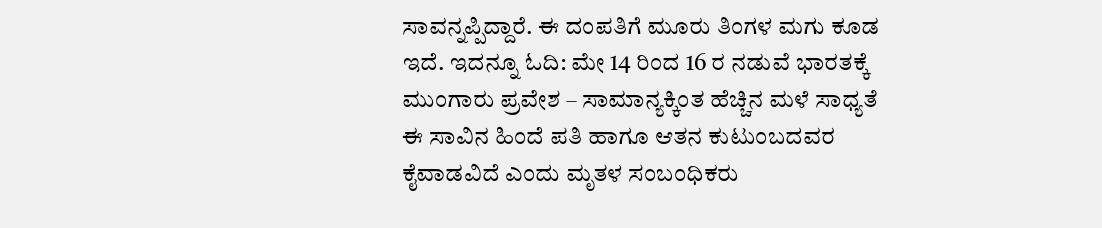ಸಾವನ್ನಪ್ಪಿದ್ದಾರೆ. ಈ ದಂಪತಿಗೆ ಮೂರು ತಿಂಗಳ ಮಗು ಕೂಡ ಇದೆ. ಇದನ್ನೂ ಓದಿ: ಮೇ 14 ರಿಂದ 16 ರ ನಡುವೆ ಭಾರತಕ್ಕೆ ಮುಂಗಾರು ಪ್ರವೇಶ – ಸಾಮಾನ್ಯಕ್ಕಿಂತ ಹೆಚ್ಚಿನ ಮಳೆ ಸಾಧ್ಯತೆ
ಈ ಸಾವಿನ ಹಿಂದೆ ಪತಿ ಹಾಗೂ ಆತನ ಕುಟುಂಬದವರ ಕೈವಾಡವಿದೆ ಎಂದು ಮೃತಳ ಸಂಬಂಧಿಕರು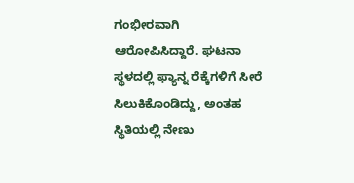ಗಂಭೀರವಾಗಿ ಆರೋಪಿಸಿದ್ದಾರೆ. ಘಟನಾ ಸ್ಥಳದಲ್ಲಿ ಫ್ಯಾನ್ನ ರೆಕ್ಕೆಗಳಿಗೆ ಸೀರೆ ಸಿಲುಕಿಕೊಂಡಿದ್ದು, ಅಂತಹ ಸ್ಥಿತಿಯಲ್ಲಿ ನೇಣು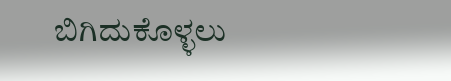ಬಿಗಿದುಕೊಳ್ಳಲು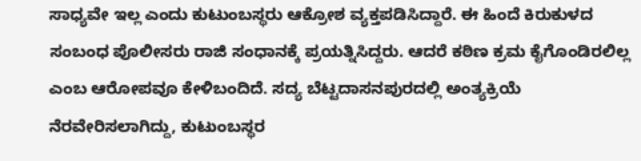ಸಾಧ್ಯವೇ ಇಲ್ಲ ಎಂದು ಕುಟುಂಬಸ್ಥರು ಆಕ್ರೋಶ ವ್ಯಕ್ತಪಡಿಸಿದ್ದಾರೆ. ಈ ಹಿಂದೆ ಕಿರುಕುಳದ ಸಂಬಂಧ ಪೊಲೀಸರು ರಾಜಿ ಸಂಧಾನಕ್ಕೆ ಪ್ರಯತ್ನಿಸಿದ್ದರು. ಆದರೆ ಕಠಿಣ ಕ್ರಮ ಕೈಗೊಂಡಿರಲಿಲ್ಲ ಎಂಬ ಆರೋಪವೂ ಕೇಳಿಬಂದಿದೆ. ಸದ್ಯ ಬೆಟ್ಟದಾಸನಪುರದಲ್ಲಿ ಅಂತ್ಯಕ್ರಿಯೆ ನೆರವೇರಿಸಲಾಗಿದ್ದು, ಕುಟುಂಬಸ್ಥರ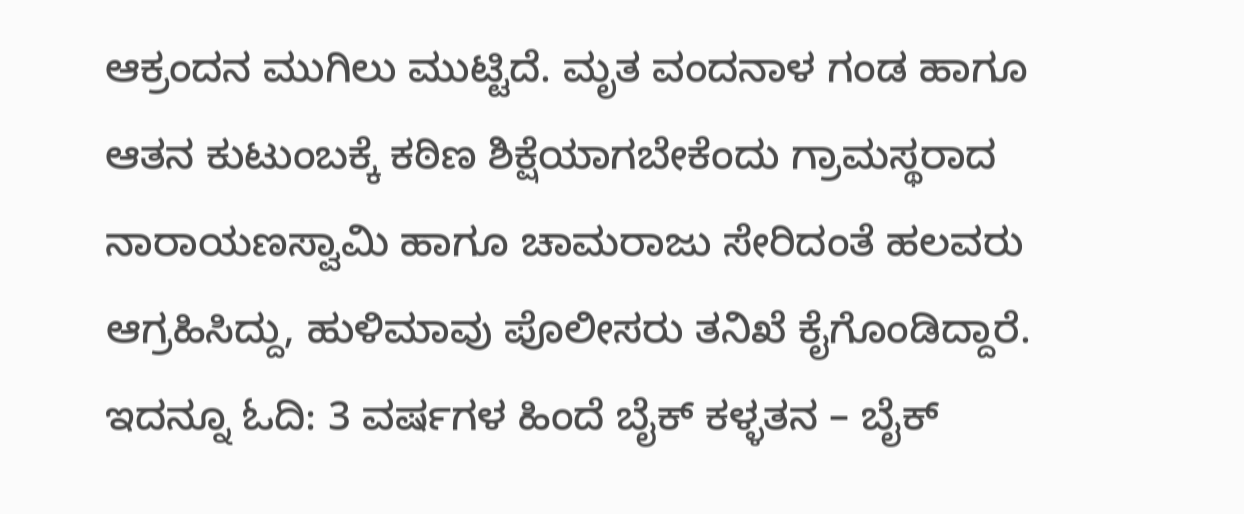ಆಕ್ರಂದನ ಮುಗಿಲು ಮುಟ್ಟಿದೆ. ಮೃತ ವಂದನಾಳ ಗಂಡ ಹಾಗೂ ಆತನ ಕುಟುಂಬಕ್ಕೆ ಕಠಿಣ ಶಿಕ್ಷೆಯಾಗಬೇಕೆಂದು ಗ್ರಾಮಸ್ಥರಾದ ನಾರಾಯಣಸ್ವಾಮಿ ಹಾಗೂ ಚಾಮರಾಜು ಸೇರಿದಂತೆ ಹಲವರು ಆಗ್ರಹಿಸಿದ್ದು, ಹುಳಿಮಾವು ಪೊಲೀಸರು ತನಿಖೆ ಕೈಗೊಂಡಿದ್ದಾರೆ. ಇದನ್ನೂ ಓದಿ: 3 ವರ್ಷಗಳ ಹಿಂದೆ ಬೈಕ್ ಕಳ್ಳತನ – ಬೈಕ್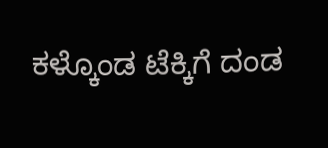ಕಳ್ಕೊಂಡ ಟೆಕ್ಕಿಗೆ ದಂಡ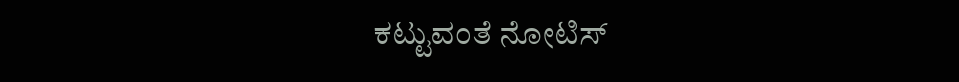ಕಟ್ಟುವಂತೆ ನೋಟಿಸ್